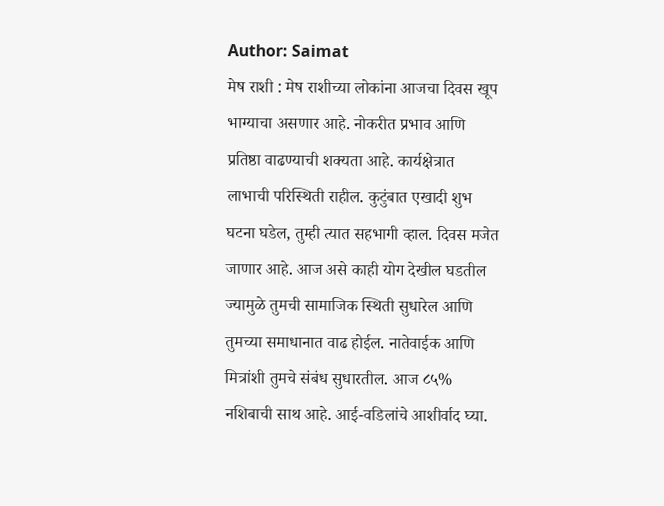Author: Saimat
मेष राशी : मेष राशीच्या लोकांना आजचा दिवस खूप भाग्याचा असणार आहे. नोकरीत प्रभाव आणि प्रतिष्ठा वाढण्याची शक्यता आहे. कार्यक्षेत्रात लाभाची परिस्थिती राहील. कुटुंबात एखादी शुभ घटना घडेल, तुम्ही त्यात सहभागी व्हाल. दिवस मजेत जाणार आहे. आज असे काही योग देखील घडतील ज्यामुळे तुमची सामाजिक स्थिती सुधारेल आणि तुमच्या समाधानात वाढ होईल. नातेवाईक आणि मित्रांशी तुमचे संबंध सुधारतील. आज ८५% नशिबाची साथ आहे. आई-वडिलांचे आशीर्वाद घ्या.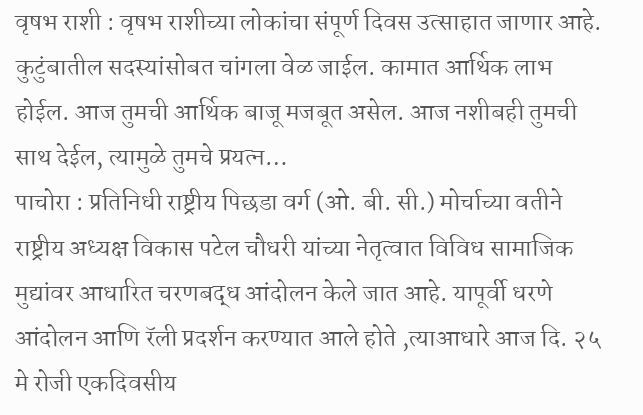वृषभ राशी : वृषभ राशीच्या लोकांचा संपूर्ण दिवस उत्साहात जाणार आहे. कुटुंबातील सदस्यांसोबत चांगला वेळ जाईल. कामात आर्थिक लाभ होईल. आज तुमची आर्थिक बाजू मजबूत असेल. आज नशीबही तुमची साथ देईल, त्यामुळे तुमचे प्रयत्न…
पाचोरा : प्रतिनिधी राष्ट्रीय पिछडा वर्ग (ओ. बी. सी.) मोर्चाच्या वतीने राष्ट्रीय अध्यक्ष विकास पटेल चौधरी यांच्या नेतृत्वात विविध सामाजिक मुद्यांवर आधारित चरणबद्ध आंदोलन केले जात आहे. यापूर्वी धरणे आंदोलन आणि रॅली प्रदर्शन करण्यात आले होते ,त्याआधारे आज दि. २५ मे रोजी एकदिवसीय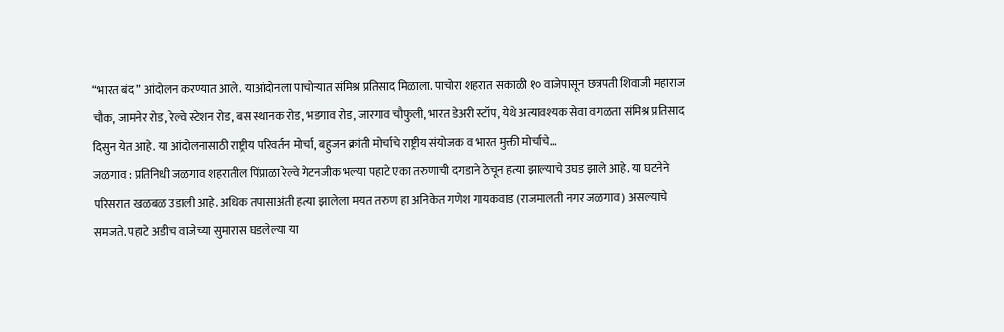“भारत बंद” आंदोलन करण्यात आले. याआंदोनला पाचोऱ्यात संमिश्र प्रतिसाद मिळाला. पाचोरा शहरात सकाळी १० वाजेपासून छत्रपती शिवाजी महाराज चौक, जामनेर रोड, रेल्वे स्टेशन रोड, बस स्थानक रोड, भडगाव रोड, जारगाव चौफुली, भारत डेअरी स्टॉप, येथे अत्यावश्यक सेवा वगळता संमिश्र प्रतिसाद दिसुन येत आहे. या आंदोलनासाठी राष्ट्रीय परिवर्तन मोर्चा, बहुजन क्रांती मोर्चाचे राष्ट्रीय संयोजक व भारत मुक्ती मोर्चाचे…
जळगाव : प्रतिनिधी जळगाव शहरातील पिंप्राळा रेल्वे गेटनजीक भल्या पहाटे एका तरुणाची दगडाने ठेचून हत्या झाल्याचे उघड झाले आहे. या घटनेने परिसरात खळबळ उडाली आहे. अधिक तपासाअंती हत्या झालेला मयत तरुण हा अनिकेत गणेश गायकवाड (राजमालती नगर जळगाव) असल्याचे समजते. पहाटे अडीच वाजेच्या सुमारास घडलेल्या या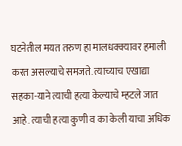घटनेतील मयत तरुण हा मालधक्क्यावर हमाली करत असल्याचे समजते. त्याच्याच एखाद्या सहका-याने त्याची हत्या केल्याचे म्हटले जात आहे. त्याची हत्या कुणी व का केली याचा अधिक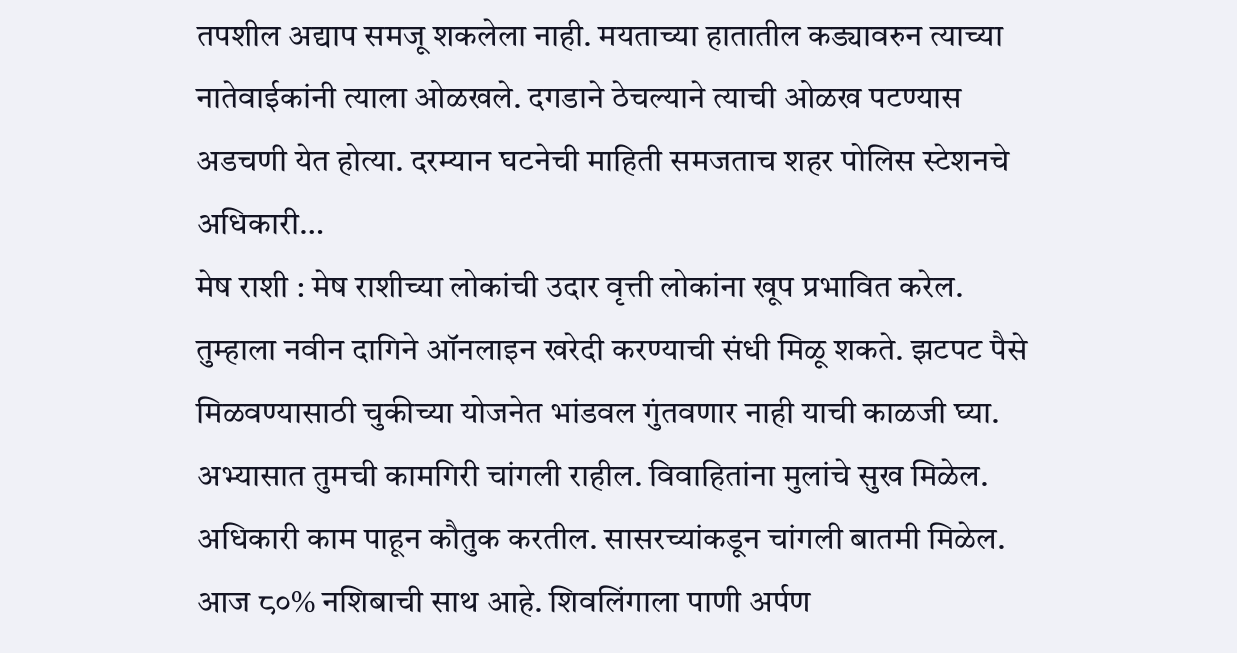तपशील अद्याप समजू शकलेला नाही. मयताच्या हातातील कड्यावरुन त्याच्या नातेवाईकांनी त्याला ओळखले. दगडाने ठेचल्याने त्याची ओळख पटण्यास अडचणी येत होत्या. दरम्यान घटनेची माहिती समजताच शहर पोलिस स्टेशनचे अधिकारी…
मेष राशी : मेष राशीच्या लोकांची उदार वृत्ती लोकांना खूप प्रभावित करेल. तुम्हाला नवीन दागिने ऑनलाइन खरेदी करण्याची संधी मिळू शकते. झटपट पैसे मिळवण्यासाठी चुकीच्या योजनेत भांडवल गुंतवणार नाही याची काळजी घ्या. अभ्यासात तुमची कामगिरी चांगली राहील. विवाहितांना मुलांचे सुख मिळेल. अधिकारी काम पाहून कौतुक करतील. सासरच्यांकडून चांगली बातमी मिळेल. आज ८०% नशिबाची साथ आहे. शिवलिंगाला पाणी अर्पण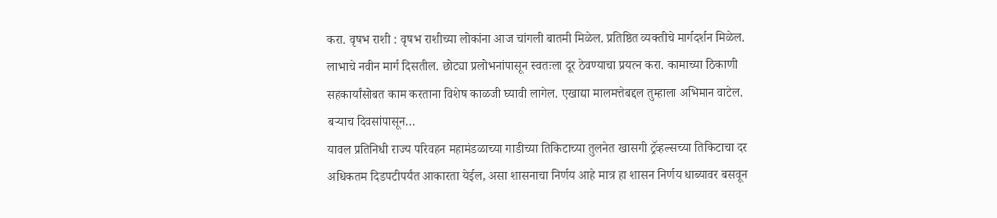करा. वृषभ राशी : वृषभ राशीच्या लोकांना आज चांगली बातमी मिळेल. प्रतिष्ठित व्यक्तीचे मार्गदर्शन मिळेल. लाभाचे नवीन मार्ग दिसतील. छोट्या प्रलोभनांपासून स्वतःला दूर ठेवण्याचा प्रयत्न करा. कामाच्या ठिकाणी सहकार्यांसोबत काम करताना विशेष काळजी घ्यावी लागेल. एखाद्या मालमत्तेबद्दल तुम्हाला अभिमान वाटेल. बऱ्याच दिवसांपासून…
यावल प्रतिनिधी राज्य परिवहन महामंडळाच्या गाडीच्या तिकिटाच्या तुलनेत खासगी ट्रॅव्हल्सच्या तिकिटाचा दर अधिकतम दिडपटीपर्यंत आकारता येईल, असा शासनाचा निर्णय आहे मात्र हा शासन निर्णय धाब्यावर बसवून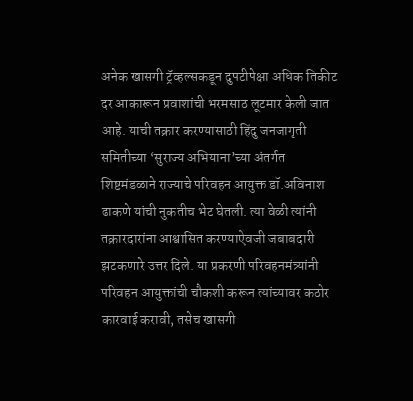अनेक खासगी ट्रॅव्हल्सकडून दुपटीपेक्षा अधिक तिकीट दर आकारून प्रवाशांची भरमसाठ लूटमार केली जात आहे. याची तक्रार करण्यासाठी हिंदु जनजागृती समितीच्या ‘सुराज्य अभियाना’च्या अंतर्गत शिष्टमंडळाने राज्याचे परिवहन आयुक्त डॉ.अविनाश ढाकणे यांची नुकतीच भेट घेतली. त्या वेळी त्यांनी तक्रारदारांना आश्वासित करण्याऐवजी जबाबदारी झटकणारे उत्तर दिले. या प्रकरणी परिवहनमंत्र्यांनी परिवहन आयुक्तांची चौकशी करून त्यांच्यावर कठोर कारवाई करावी, तसेच खासगी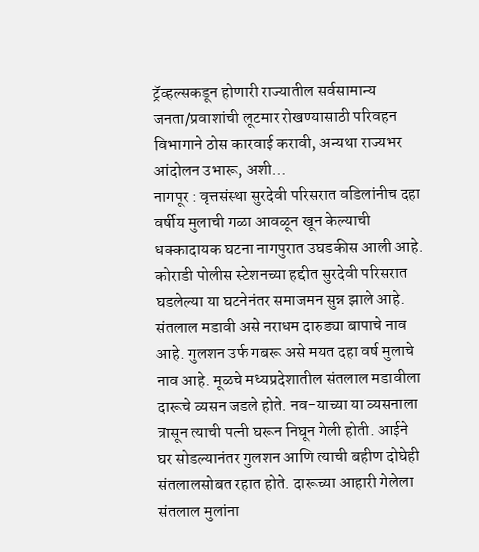ट्रॅव्हल्सकडून होणारी राज्यातील सर्वसामान्य जनता/प्रवाशांची लूटमार रोखण्यासाठी परिवहन विभागाने ठोस कारवाई करावी, अन्यथा राज्यभर आंदोलन उभारू, अशी…
नागपूर : वृत्तसंस्था सुरदेवी परिसरात वडिलांनीच दहा वर्षीय मुलाची गळा आवळून खून केल्याची धक्कादायक घटना नागपुरात उघडकीस आली आहे. कोराडी पोलीस स्टेशनच्या हद्दीत सुरदेवी परिसरात घडलेल्या या घटनेनंतर समाजमन सुन्न झाले आहे. संतलाल मडावी असे नराधम दारुड्या बापाचे नाव आहे. गुलशन उर्फ गबरू असे मयत दहा वर्ष मुलाचे नाव आहे. मूळचे मध्यप्रदेशातील संतलाल मडावीला दारूचे व्यसन जडले होते. नव-याच्या या व्यसनाला त्रासून त्याची पत्नी घरून निघून गेली होती. आईने घर सोडल्यानंतर गुलशन आणि त्याची बहीण दोघेही संतलालसोबत रहात होते. दारूच्या आहारी गेलेला संतलाल मुलांना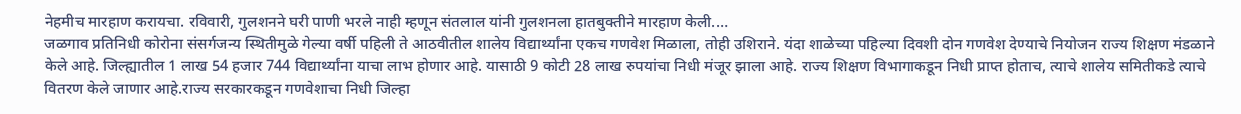नेहमीच मारहाण करायचा. रविवारी, गुलशनने घरी पाणी भरले नाही म्हणून संतलाल यांनी गुलशनला हातबुक्तीने मारहाण केली.…
जळगाव प्रतिनिधी कोरोना संसर्गजन्य स्थितीमुळे गेल्या वर्षी पहिली ते आठवीतील शालेय विद्यार्थ्यांना एकच गणवेश मिळाला, तोही उशिराने. यंदा शाळेच्या पहिल्या दिवशी दोन गणवेश देण्याचे नियोजन राज्य शिक्षण मंडळाने केले आहे. जिल्ह्यातील 1 लाख 54 हजार 744 विद्यार्थ्यांना याचा लाभ होणार आहे. यासाठी 9 कोटी 28 लाख रुपयांचा निधी मंजूर झाला आहे. राज्य शिक्षण विभागाकडून निधी प्राप्त होताच, त्याचे शालेय समितीकडे त्याचे वितरण केले जाणार आहे.राज्य सरकारकडून गणवेशाचा निधी जिल्हा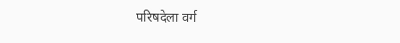परिषदेला वर्ग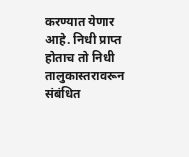करण्यात येणार आहे. निधी प्राप्त होताच तो निधी तालुकास्तरावरून संबंधित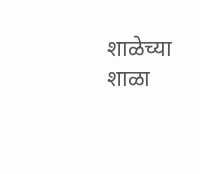शाळेच्या शाळा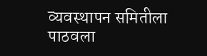व्यवस्थापन समितीला पाठवला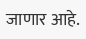जाणार आहे.